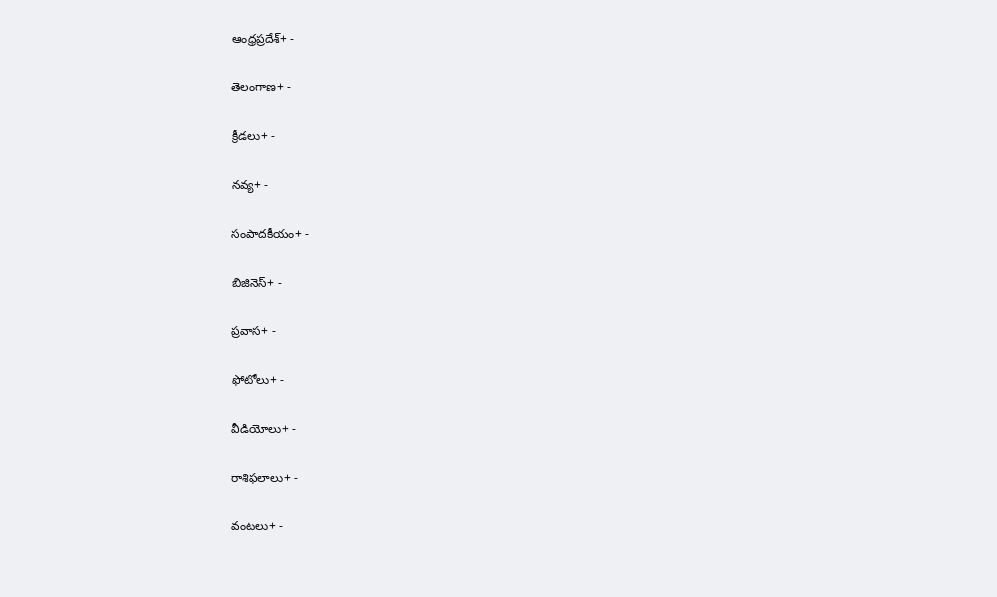ఆంధ్రప్రదేశ్+ -

తెలంగాణ+ -

క్రీడలు+ -

నవ్య+ -

సంపాదకీయం+ -

బిజినెస్+ -

ప్రవాస+ -

ఫోటోలు+ -

వీడియోలు+ -

రాశిఫలాలు+ -

వంటలు+ -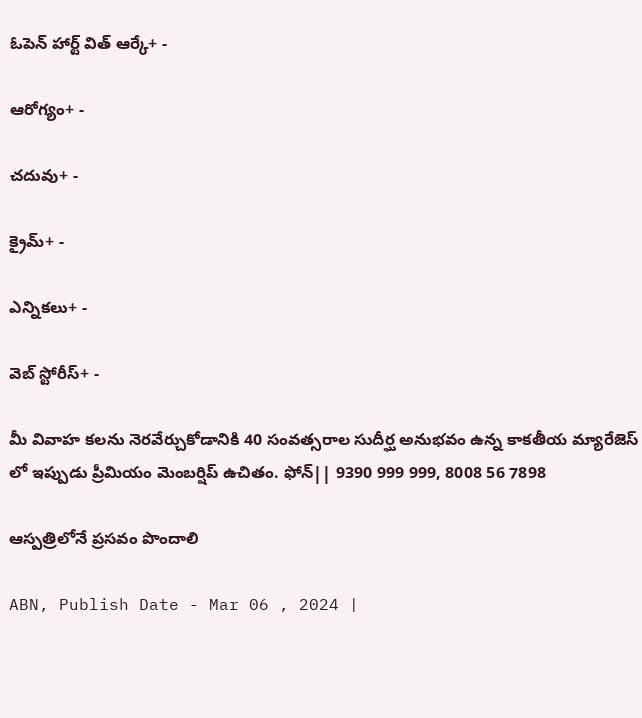ఓపెన్ హార్ట్ విత్ ఆర్కే+ -

ఆరోగ్యం+ -

చదువు+ -

క్రైమ్+ -

ఎన్నికలు+ -

వెబ్ స్టోరీస్+ -

మీ వివాహ కలను నెరవేర్చుకోడానికి 40 సంవత్సరాల సుదీర్ఘ అనుభవం ఉన్న కాకతీయ మ్యారేజెస్ లో ఇప్పుడు ప్రీమియం మెంబర్షిప్ ఉచితం. ఫోన్|| 9390 999 999, 8008 56 7898

ఆస్పత్రిలోనే ప్రసవం పొందాలి

ABN, Publish Date - Mar 06 , 2024 |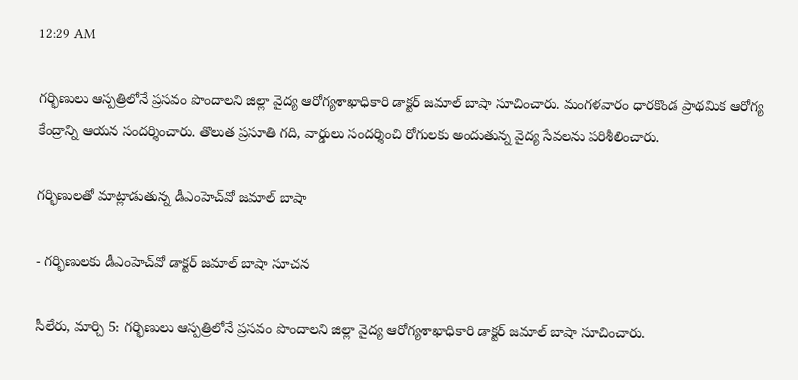12:29 AM

గర్భిణులు ఆస్పత్రిలోనే ప్రసవం పొందాలని జిల్లా వైద్య ఆరోగ్యశాఖాధికారి డాక్టర్‌ జమాల్‌ బాషా సూచించారు. మంగళవారం ధారకొండ ప్రాథమిక ఆరోగ్య కేంద్రాన్ని ఆయన సందర్శించారు. తొలుత ప్రసూతి గది, వార్డులు సందర్శించి రోగులకు అందుతున్న వైద్య సేవలను పరిశీలించారు.

గర్భిణులతో మాట్లాడుతున్న డీఎంహెచ్‌వో జమాల్‌ బాషా

- గర్భిణులకు డీఎంహెచ్‌వో డాక్టర్‌ జమాల్‌ బాషా సూచన

సీలేరు, మార్చి 5: గర్భిణులు ఆస్పత్రిలోనే ప్రసవం పొందాలని జిల్లా వైద్య ఆరోగ్యశాఖాధికారి డాక్టర్‌ జమాల్‌ బాషా సూచించారు.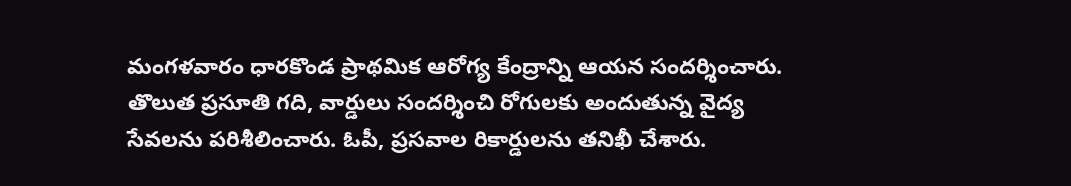మంగళవారం ధారకొండ ప్రాథమిక ఆరోగ్య కేంద్రాన్ని ఆయన సందర్శించారు. తొలుత ప్రసూతి గది, వార్డులు సందర్శించి రోగులకు అందుతున్న వైద్య సేవలను పరిశీలించారు. ఓపీ, ప్రసవాల రికార్డులను తనిఖీ చేశారు.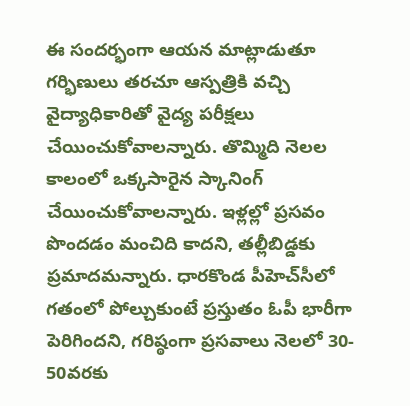ఈ సందర్భంగా ఆయన మాట్లాడుతూ గర్భిణులు తరచూ ఆస్పత్రికి వచ్చి వైద్యాధికారితో వైద్య పరీక్షలు చేయించుకోవాలన్నారు. తొమ్మిది నెలల కాలంలో ఒక్కసారైన స్కానింగ్‌ చేయించుకోవాలన్నారు. ఇళ్లల్లో ప్రసవం పొందడం మంచిది కాదని, తల్లీబిడ్డకు ప్రమాదమన్నారు. ధారకొండ పీహెచ్‌సీలో గతంలో పోల్చుకుంటే ప్రస్తుతం ఓపీ భారీగా పెరిగిందని, గరిష్ఠంగా ప్రసవాలు నెలలో 30- 50వరకు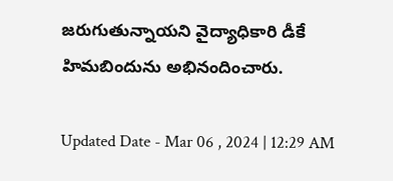జరుగుతున్నాయని వైద్యాధికారి డీకే హిమబిందును అభినందించారు.

Updated Date - Mar 06 , 2024 | 12:29 AM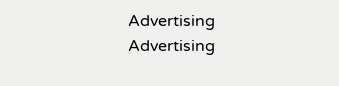Advertising
Advertising